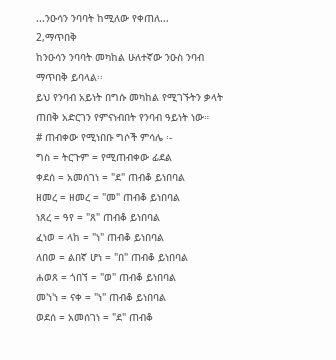...ንዑሳን ንባባት ከሚለው የቀጠለ...
2,ማጥበቅ
ከንዑሳን ንባባት መካከል ሁለተኛው ንዑስ ንባብ ማጥበቅ ይባላል፡፡
ይህ የንባብ አይነት በግሱ መካከል የሚገኙትን ቃላት ጠበቅ አድርገን የምናነብበት የንባብ ዓይነት ነው።
# ጠብቀው የሚነበቡ ግሶች ምሳሌ ፡-
ግስ = ትርጉም = የሚጠብቀው ፊደል
ቀደሰ = አመሰገነ = "ደ" ጠብቆ ይነበባል
ዘመረ = ዘመረ = "መ" ጠብቆ ይነበባል
ነጸረ = ዓየ = "ጸ" ጠብቆ ይነበባል
ፈነወ = ላከ = "ነ" ጠብቆ ይነበባል
ለበወ = ልበኛ ሆነ = "በ" ጠብቆ ይነበባል
ሐወጸ = ጎበኘ = "ወ" ጠብቆ ይነበባል
መ'ነ'ነ = ናቀ = "ነ" ጠብቆ ይነበባል
ወደሰ = አመሰገነ = "ደ" ጠብቆ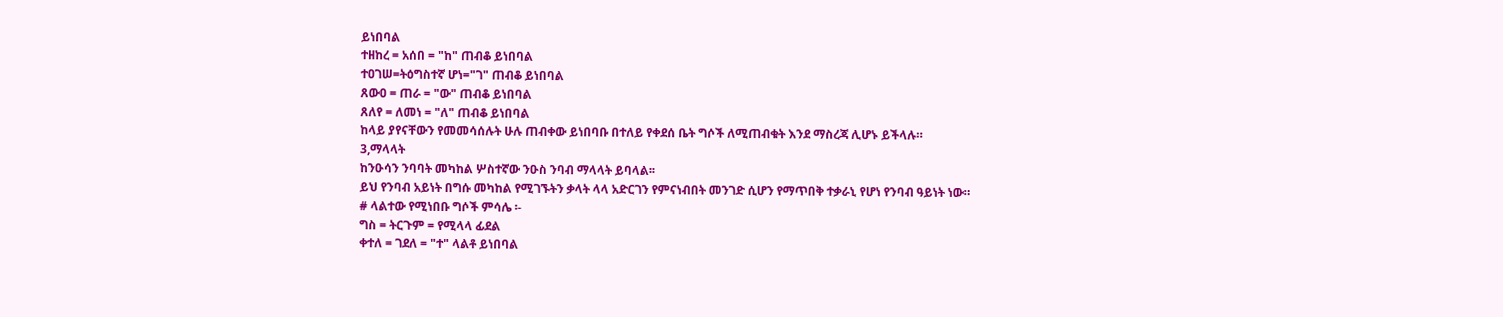ይነበባል
ተዘከረ = አሰበ = "ከ" ጠብቆ ይነበባል
ተዐገሠ=ትዕግስተኛ ሆነ="ገ" ጠብቆ ይነበባል
ጸውዐ = ጠራ = "ው" ጠብቆ ይነበባል
ጸለየ = ለመነ = "ለ" ጠብቆ ይነበባል
ከላይ ያየናቸውን የመመሳሰሉት ሁሉ ጠብቀው ይነበባቡ በተለይ የቀደሰ ቤት ግሶች ለሚጠብቁት እንደ ማስረጃ ሊሆኑ ይችላሉ።
3,ማላላት
ከንዑሳን ንባባት መካከል ሦስተኛው ንዑስ ንባብ ማላላት ይባላል፡፡
ይህ የንባብ አይነት በግሱ መካከል የሚገኙትን ቃላት ላላ አድርገን የምናነብበት መንገድ ሲሆን የማጥበቅ ተቃራኒ የሆነ የንባብ ዓይነት ነው።
# ላልተው የሚነበቡ ግሶች ምሳሌ ፡-
ግስ = ትርጉም = የሚላላ ፊደል
ቀተለ = ገደለ = "ተ" ላልቶ ይነበባል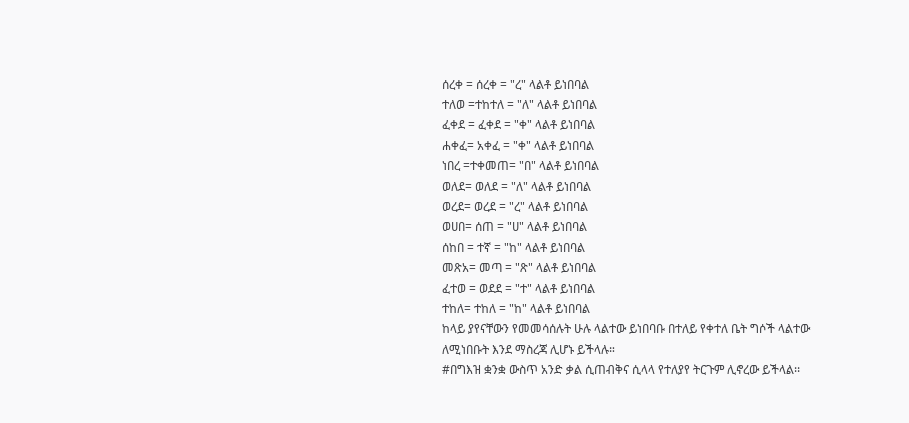ሰረቀ = ሰረቀ = "ረ" ላልቶ ይነበባል
ተለወ =ተከተለ = "ለ" ላልቶ ይነበባል
ፈቀደ = ፈቀደ = "ቀ" ላልቶ ይነበባል
ሐቀፈ= አቀፈ = "ቀ" ላልቶ ይነበባል
ነበረ =ተቀመጠ= "በ" ላልቶ ይነበባል
ወለደ= ወለደ = "ለ" ላልቶ ይነበባል
ወረደ= ወረደ = "ረ" ላልቶ ይነበባል
ወሀበ= ሰጠ = "ሀ" ላልቶ ይነበባል
ሰከበ = ተኛ = "ከ" ላልቶ ይነበባል
መጽአ= መጣ = "ጽ" ላልቶ ይነበባል
ፈተወ = ወደደ = "ተ" ላልቶ ይነበባል
ተከለ= ተከለ = "ከ" ላልቶ ይነበባል
ከላይ ያየናቸውን የመመሳሰሉት ሁሉ ላልተው ይነበባቡ በተለይ የቀተለ ቤት ግሶች ላልተው ለሚነበቡት እንደ ማስረጃ ሊሆኑ ይችላሉ።
#በግእዝ ቋንቋ ውስጥ አንድ ቃል ሲጠብቅና ሲላላ የተለያየ ትርጉም ሊኖረው ይችላል፡፡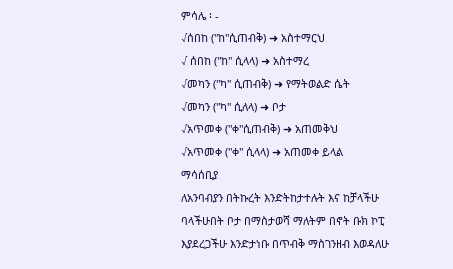ምሳሌ ፡ -
√ሰበከ ("ከ"ሲጠብቅ) ➜ አስተማርህ
√ ሰበከ ("ከ" ሲላላ) ➜ አስተማረ
√መካን ("ካ" ሲጠብቅ) ➜ የማትወልድ ሴት
√መካን ("ካ" ሲለላ) ➜ ቦታ
√አጥመቀ ("ቀ"ሲጠብቅ) ➜ አጠመቅህ
√አጥመቀ ("ቀ" ሲላላ) ➜ አጠመቀ ይላል
ማሳሰቢያ
ለአንባብያን በትኩረት እንድትከታተሉት እና ከቻላችሁ ባላችሁበት ቦታ በማስታወሻ ማለትም በኖት ቡክ ኮፒ እያደረጋችሁ እንድታነቡ በጥብቅ ማስገንዘብ እወዳለሁ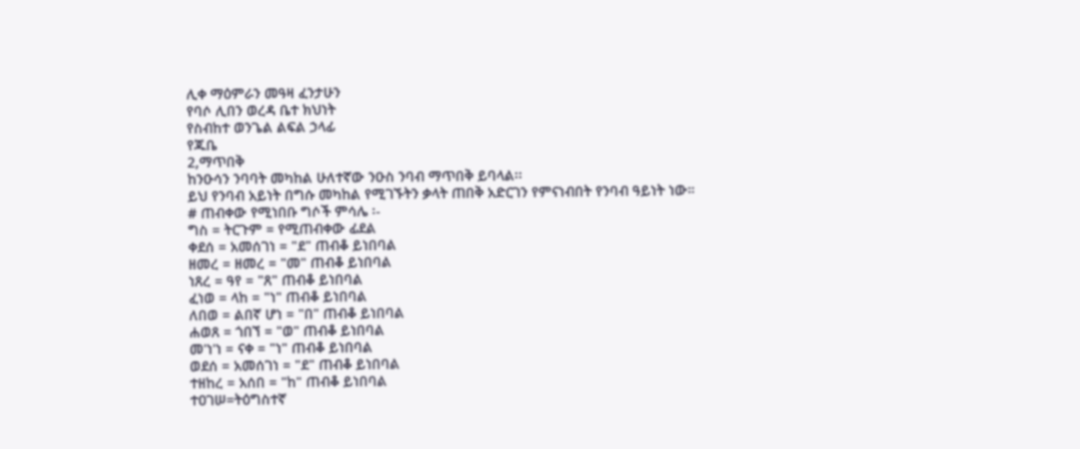ሊቀ ማዕምራን መዓዛ ፈንታሁን
የባሶ ሊበን ወረዳ ቤተ ክህነት
የስብከተ ወንጌል ልፍል ኃላፊ
የጁቤ
2,ማጥበቅ
ከንዑሳን ንባባት መካከል ሁለተኛው ንዑስ ንባብ ማጥበቅ ይባላል፡፡
ይህ የንባብ አይነት በግሱ መካከል የሚገኙትን ቃላት ጠበቅ አድርገን የምናነብበት የንባብ ዓይነት ነው።
# ጠብቀው የሚነበቡ ግሶች ምሳሌ ፡-
ግስ = ትርጉም = የሚጠብቀው ፊደል
ቀደሰ = አመሰገነ = "ደ" ጠብቆ ይነበባል
ዘመረ = ዘመረ = "መ" ጠብቆ ይነበባል
ነጸረ = ዓየ = "ጸ" ጠብቆ ይነበባል
ፈነወ = ላከ = "ነ" ጠብቆ ይነበባል
ለበወ = ልበኛ ሆነ = "በ" ጠብቆ ይነበባል
ሐወጸ = ጎበኘ = "ወ" ጠብቆ ይነበባል
መ'ነ'ነ = ናቀ = "ነ" ጠብቆ ይነበባል
ወደሰ = አመሰገነ = "ደ" ጠብቆ ይነበባል
ተዘከረ = አሰበ = "ከ" ጠብቆ ይነበባል
ተዐገሠ=ትዕግስተኛ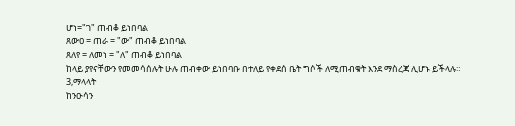ሆነ="ገ" ጠብቆ ይነበባል
ጸውዐ = ጠራ = "ው" ጠብቆ ይነበባል
ጸለየ = ለመነ = "ለ" ጠብቆ ይነበባል
ከላይ ያየናቸውን የመመሳሰሉት ሁሉ ጠብቀው ይነበባቡ በተለይ የቀደሰ ቤት ግሶች ለሚጠብቁት እንደ ማስረጃ ሊሆኑ ይችላሉ።
3,ማላላት
ከንዑሳን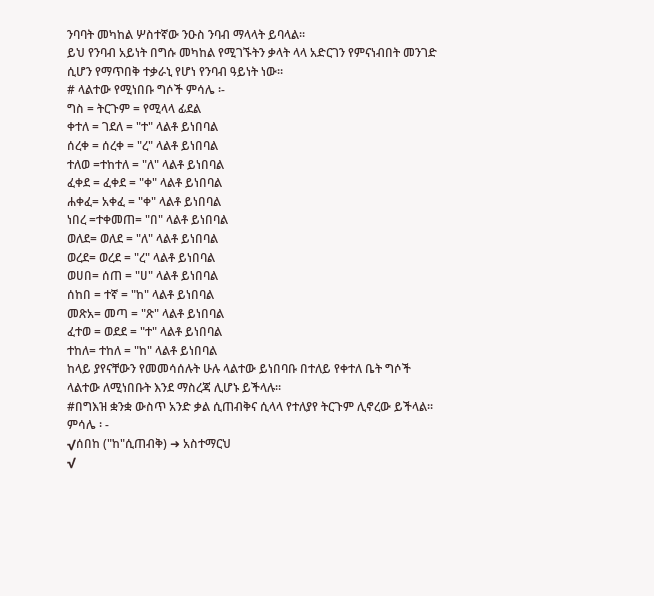ንባባት መካከል ሦስተኛው ንዑስ ንባብ ማላላት ይባላል፡፡
ይህ የንባብ አይነት በግሱ መካከል የሚገኙትን ቃላት ላላ አድርገን የምናነብበት መንገድ ሲሆን የማጥበቅ ተቃራኒ የሆነ የንባብ ዓይነት ነው።
# ላልተው የሚነበቡ ግሶች ምሳሌ ፡-
ግስ = ትርጉም = የሚላላ ፊደል
ቀተለ = ገደለ = "ተ" ላልቶ ይነበባል
ሰረቀ = ሰረቀ = "ረ" ላልቶ ይነበባል
ተለወ =ተከተለ = "ለ" ላልቶ ይነበባል
ፈቀደ = ፈቀደ = "ቀ" ላልቶ ይነበባል
ሐቀፈ= አቀፈ = "ቀ" ላልቶ ይነበባል
ነበረ =ተቀመጠ= "በ" ላልቶ ይነበባል
ወለደ= ወለደ = "ለ" ላልቶ ይነበባል
ወረደ= ወረደ = "ረ" ላልቶ ይነበባል
ወሀበ= ሰጠ = "ሀ" ላልቶ ይነበባል
ሰከበ = ተኛ = "ከ" ላልቶ ይነበባል
መጽአ= መጣ = "ጽ" ላልቶ ይነበባል
ፈተወ = ወደደ = "ተ" ላልቶ ይነበባል
ተከለ= ተከለ = "ከ" ላልቶ ይነበባል
ከላይ ያየናቸውን የመመሳሰሉት ሁሉ ላልተው ይነበባቡ በተለይ የቀተለ ቤት ግሶች ላልተው ለሚነበቡት እንደ ማስረጃ ሊሆኑ ይችላሉ።
#በግእዝ ቋንቋ ውስጥ አንድ ቃል ሲጠብቅና ሲላላ የተለያየ ትርጉም ሊኖረው ይችላል፡፡
ምሳሌ ፡ -
√ሰበከ ("ከ"ሲጠብቅ) ➜ አስተማርህ
√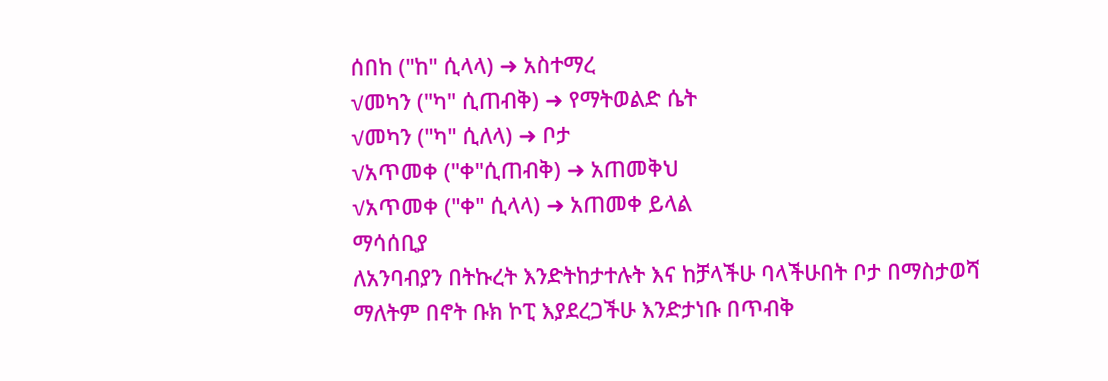ሰበከ ("ከ" ሲላላ) ➜ አስተማረ
√መካን ("ካ" ሲጠብቅ) ➜ የማትወልድ ሴት
√መካን ("ካ" ሲለላ) ➜ ቦታ
√አጥመቀ ("ቀ"ሲጠብቅ) ➜ አጠመቅህ
√አጥመቀ ("ቀ" ሲላላ) ➜ አጠመቀ ይላል
ማሳሰቢያ
ለአንባብያን በትኩረት እንድትከታተሉት እና ከቻላችሁ ባላችሁበት ቦታ በማስታወሻ ማለትም በኖት ቡክ ኮፒ እያደረጋችሁ እንድታነቡ በጥብቅ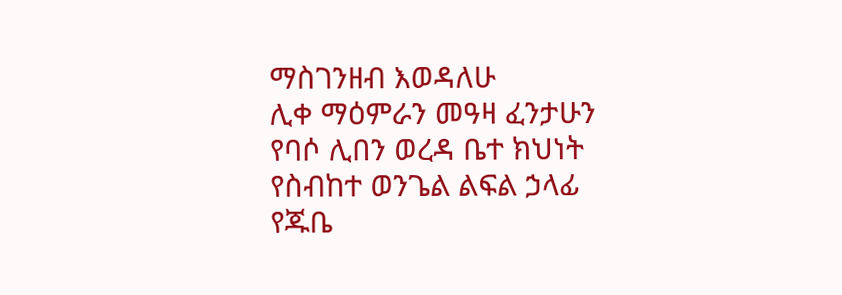ማስገንዘብ እወዳለሁ
ሊቀ ማዕምራን መዓዛ ፈንታሁን
የባሶ ሊበን ወረዳ ቤተ ክህነት
የስብከተ ወንጌል ልፍል ኃላፊ
የጁቤ